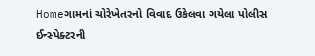Homeગામનાં ચોરેખેતરનો વિવાદ ઉકેલવા ગયેલા પોલીસ ઈન્સ્પેક્ટરની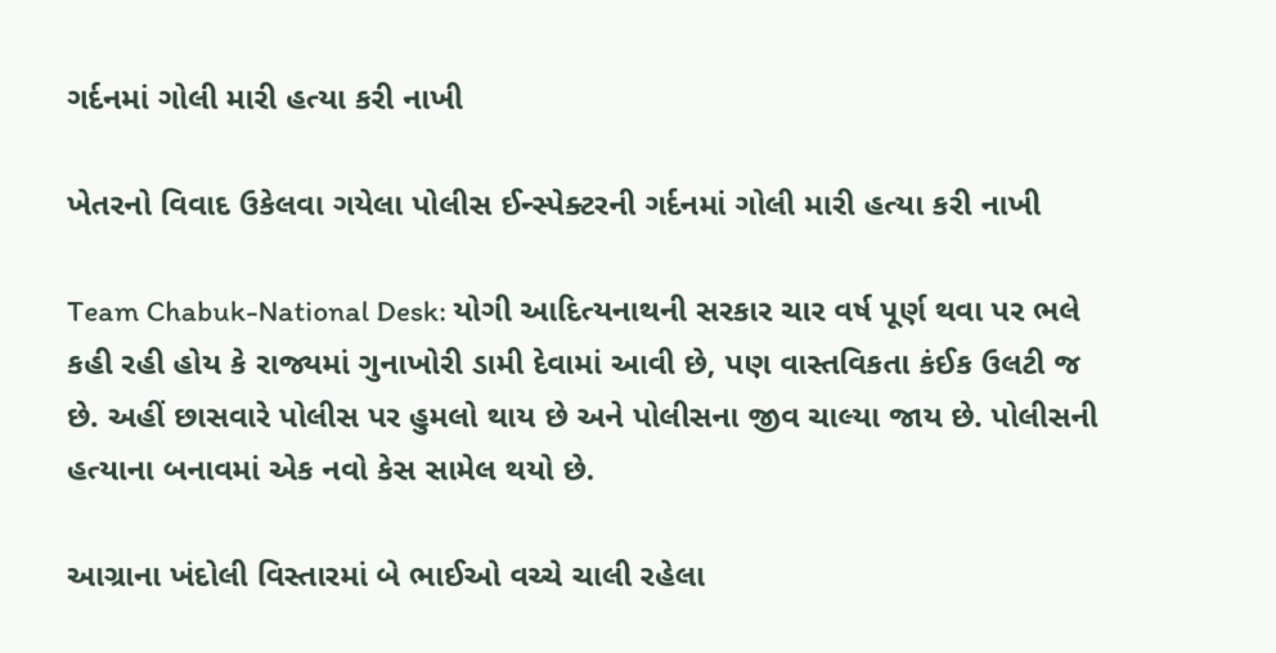ગર્દનમાં ગોલી મારી હત્યા કરી નાખી

ખેતરનો વિવાદ ઉકેલવા ગયેલા પોલીસ ઈન્સ્પેક્ટરની ગર્દનમાં ગોલી મારી હત્યા કરી નાખી

Team Chabuk-National Desk: યોગી આદિત્યનાથની સરકાર ચાર વર્ષ પૂર્ણ થવા પર ભલે કહી રહી હોય કે રાજ્યમાં ગુનાખોરી ડામી દેવામાં આવી છે, પણ વાસ્તવિકતા કંઈક ઉલટી જ છે. અહીં છાસવારે પોલીસ પર હુમલો થાય છે અને પોલીસના જીવ ચાલ્યા જાય છે. પોલીસની હત્યાના બનાવમાં એક નવો કેસ સામેલ થયો છે.

આગ્રાના ખંદોલી વિસ્તારમાં બે ભાઈઓ વચ્ચે ચાલી રહેલા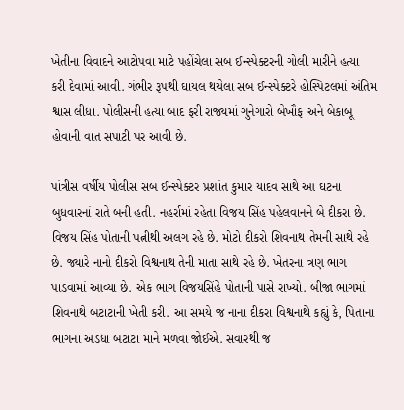ખેતીના વિવાદને આટોપવા માટે પહોંચેલા સબ ઈન્સ્પેક્ટરની ગોલી મારીને હત્યા કરી દેવામાં આવી. ગંભીર રૂપથી ઘાયલ થયેલા સબ ઈન્સ્પેક્ટરે હોસ્પિટલમાં અંતિમ શ્વાસ લીધા. પોલીસની હત્યા બાદ ફરી રાજ્યમાં ગુનેગારો બેખૌફ અને બેકાબૂ હોવાની વાત સપાટી પર આવી છે.

પાંત્રીસ વર્ષીય પોલીસ સબ ઈન્સ્પેક્ટર પ્રશાંત કુમાર યાદવ સાથે આ ઘટના બુધવારનાં રાતે બની હતી. નહર્રામાં રહેતા વિજય સિંહ પહેલવાનને બે દીકરા છે. વિજય સિંહ પોતાની પત્નીથી અલગ રહે છે. મોટો દીકરો શિવનાથ તેમની સાથે રહે છે. જ્યારે નાનો દીકરો વિશ્વનાથ તેની માતા સાથે રહે છે. ખેતરના ત્રણ ભાગ પાડવામાં આવ્યા છે. એક ભાગ વિજયસિંહે પોતાની પાસે રાખ્યો. બીજા ભાગમાં શિવનાથે બટાટાની ખેતી કરી. આ સમયે જ નાના દીકરા વિશ્વનાથે કહ્યું કે, પિતાના ભાગના અડધા બટાટા માને મળવા જોઈએ. સવારથી જ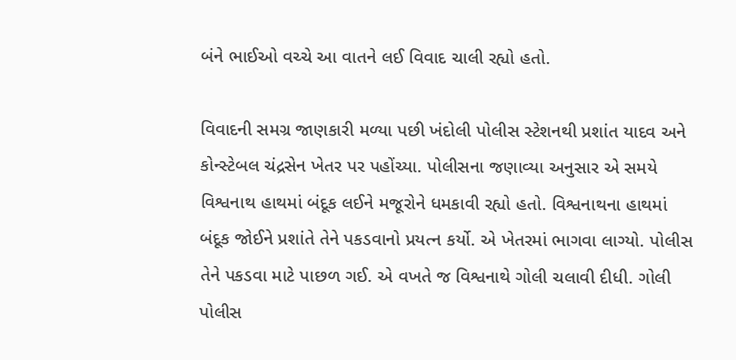બંને ભાઈઓ વચ્ચે આ વાતને લઈ વિવાદ ચાલી રહ્યો હતો.

વિવાદની સમગ્ર જાણકારી મળ્યા પછી ખંદોલી પોલીસ સ્ટેશનથી પ્રશાંત યાદવ અને કોન્સ્ટેબલ ચંદ્રસેન ખેતર પર પહોંચ્યા. પોલીસના જણાવ્યા અનુસાર એ સમયે વિશ્વનાથ હાથમાં બંદૂક લઈને મજૂરોને ધમકાવી રહ્યો હતો. વિશ્વનાથના હાથમાં બંદૂક જોઈને પ્રશાંતે તેને પકડવાનો પ્રયત્ન કર્યો. એ ખેતરમાં ભાગવા લાગ્યો. પોલીસ તેને પકડવા માટે પાછળ ગઈ. એ વખતે જ વિશ્વનાથે ગોલી ચલાવી દીધી. ગોલી પોલીસ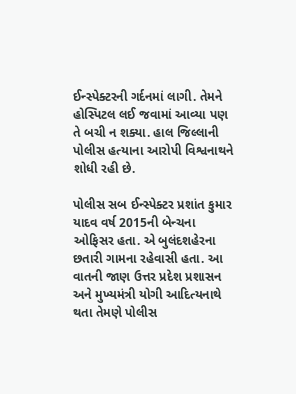ઈન્સ્પેક્ટરની ગર્દનમાં લાગી. તેમને હોસ્પિટલ લઈ જવામાં આવ્યા પણ તે બચી ન શક્યા. હાલ જિલ્લાની પોલીસ હત્યાના આરોપી વિશ્વનાથને શોધી રહી છે.

પોલીસ સબ ઈન્સ્પેક્ટર પ્રશાંત કુમાર યાદવ વર્ષ 2015ની બેન્ચના ઓફિસર હતા. એ બુલંદશહેરના છતારી ગામના રહેવાસી હતા. આ વાતની જાણ ઉત્તર પ્રદેશ પ્રશાસન અને મુખ્યમંત્રી યોગી આદિત્યનાથે થતા તેમણે પોલીસ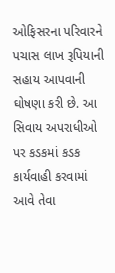ઓફિસરના પરિવારને પચાસ લાખ રૂપિયાની સહાય આપવાની ઘોષણા કરી છે. આ સિવાય અપરાધીઓ પર કડકમાં કડક કાર્યવાહી કરવામાં આવે તેવા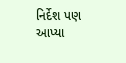નિર્દેશ પણ આપ્યા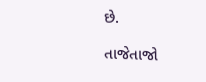છે.

તાજેતાજો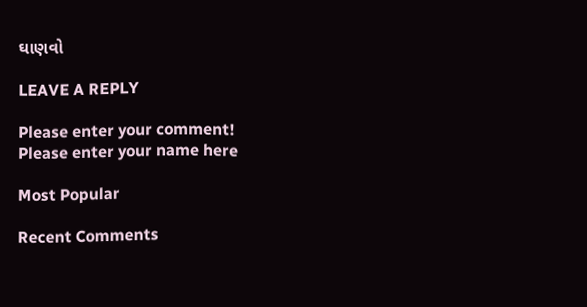ઘાણવો

LEAVE A REPLY

Please enter your comment!
Please enter your name here

Most Popular

Recent Comments